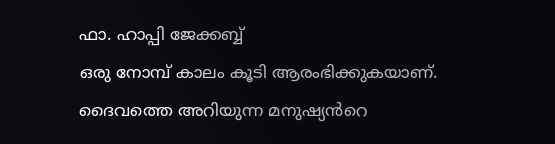ഫാ. ഹാപ്പി ജേക്കബ്ബ്
ഒരു നോമ്പ് കാലം കൂടി ആരംഭിക്കുകയാണ്. ദൈവത്തെ അറിയുന്ന മനുഷ്യൻറെ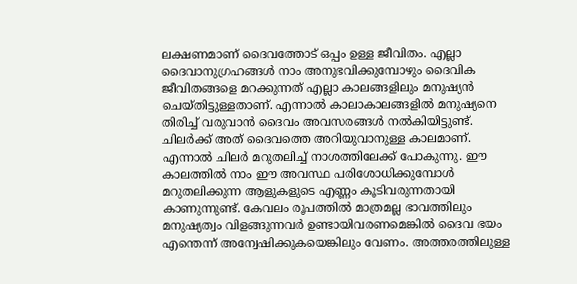ലക്ഷണമാണ് ദൈവത്തോട് ഒപ്പം ഉള്ള ജീവിതം. എല്ലാ ദൈവാനുഗ്രഹങ്ങൾ നാം അനുഭവിക്കുമ്പോഴും ദൈവിക ജീവിതങ്ങളെ മറക്കുന്നത് എല്ലാ കാലങ്ങളിലും മനുഷ്യൻ ചെയ്തിട്ടുള്ളതാണ്. എന്നാൽ കാലാകാലങ്ങളിൽ മനുഷ്യനെ തിരിച്ച് വരുവാൻ ദൈവം അവസരങ്ങൾ നൽകിയിട്ടുണ്ട്. ചിലർക്ക് അത് ദൈവത്തെ അറിയുവാനുള്ള കാലമാണ്. എന്നാൽ ചിലർ മറുതലിച്ച് നാശത്തിലേക്ക് പോകുന്നു. ഈ കാലത്തിൽ നാം ഈ അവസ്ഥ പരിശോധിക്കുമ്പോൾ മറുതലിക്കുന്ന ആളുകളുടെ എണ്ണം കൂടിവരുന്നതായി കാണുന്നുണ്ട്. കേവലം രൂപത്തിൽ മാത്രമല്ല ഭാവത്തിലും മനുഷ്യത്വം വിളങ്ങുന്നവർ ഉണ്ടായിവരണമെങ്കിൽ ദൈവ ഭയം എന്തെന്ന് അന്വേഷിക്കുകയെങ്കിലും വേണം. അത്തരത്തിലുള്ള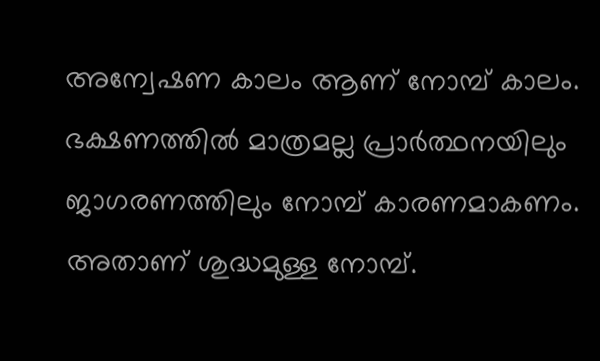അന്വേഷണ കാലം ആണ് നോമ്പ് കാലം. ഭക്ഷണത്തിൽ മാത്രമല്ല പ്രാർത്ഥനയിലും ജാഗരണത്തിലും നോമ്പ് കാരണമാകണം. അതാണ് ശുദ്ധമുള്ള നോമ്പ്.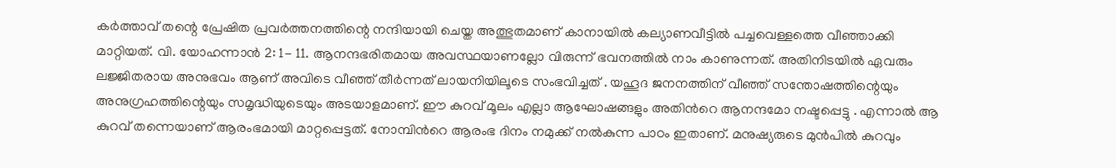കർത്താവ് തന്റെ പ്രേഷിത പ്രവർത്തനത്തിന്റെ നന്ദിയായി ചെയ്ത അത്ഭുതമാണ് കാനായിൽ കല്യാണവീട്ടിൽ പച്ചവെള്ളത്തെ വീഞ്ഞാക്കി മാറ്റിയത്. വി. യോഹന്നാൻ 2: 1- 11. ആനന്ദഭരിതമായ അവസ്ഥയാണല്ലോ വിരുന്ന് ഭവനത്തിൽ നാം കാണുന്നത്. അതിനിടയിൽ ഏവരും ലജ്ജിതരായ അനുഭവം ആണ് അവിടെ വീഞ്ഞ് തീർന്നത് ലായനിയിലൂടെ സംഭവിച്ചത് . യഹൂദ ജനനത്തിന് വീഞ്ഞ് സന്തോഷത്തിന്റെയും അനുഗ്രഹത്തിന്റെയും സമൃദ്ധിയുടെയും അടയാളമാണ്. ഈ കുറവ് മൂലം എല്ലാ ആഘോഷങ്ങളും അതിൻറെ ആനന്ദമോ നഷ്ടപ്പെട്ടു . എന്നാൽ ആ കുറവ് തന്നെയാണ് ആരംഭമായി മാറ്റപ്പെട്ടത്. നോമ്പിൻറെ ആരംഭ ദിനം നമുക്ക് നൽകുന്ന പാഠം ഇതാണ്. മനുഷ്യരുടെ മുൻപിൽ കുറവും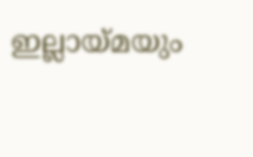ഇല്ലായ്മയും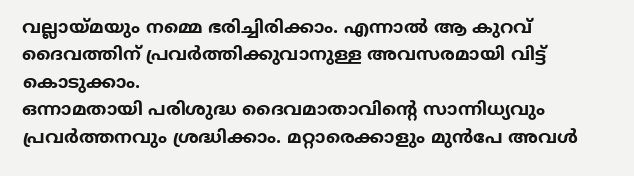വല്ലായ്മയും നമ്മെ ഭരിച്ചിരിക്കാം. എന്നാൽ ആ കുറവ് ദൈവത്തിന് പ്രവർത്തിക്കുവാനുള്ള അവസരമായി വിട്ട് കൊടുക്കാം.
ഒന്നാമതായി പരിശുദ്ധ ദൈവമാതാവിന്റെ സാന്നിധ്യവും പ്രവർത്തനവും ശ്രദ്ധിക്കാം. മറ്റാരെക്കാളും മുൻപേ അവൾ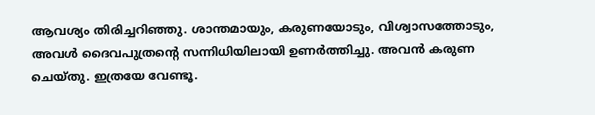ആവശ്യം തിരിച്ചറിഞ്ഞു. ശാന്തമായും, കരുണയോടും, വിശ്വാസത്തോടും, അവൾ ദൈവപുത്രൻ്റെ സന്നിധിയിലായി ഉണർത്തിച്ചു. അവൻ കരുണ ചെയ്തു. ഇത്രയേ വേണ്ടൂ.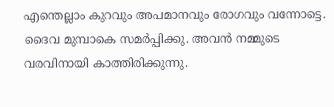എന്തെല്ലാം കുറവും അപമാനവും രോഗവും വന്നോട്ടെ. ദൈവ മുമ്പാകെ സമർപ്പിക്കു. അവൻ നമ്മുടെ വരവിനായി കാത്തിരിക്കുന്നു.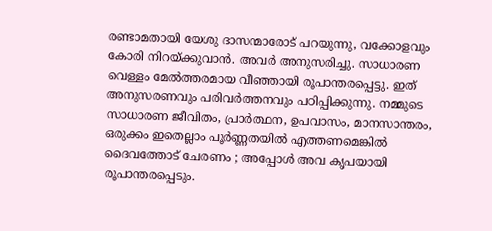രണ്ടാമതായി യേശു ദാസന്മാരോട് പറയുന്നു, വക്കോളവും കോരി നിറയ്ക്കുവാൻ. അവർ അനുസരിച്ചു. സാധാരണ വെള്ളം മേൽത്തരമായ വീഞ്ഞായി രൂപാന്തരപ്പെട്ടു. ഇത് അനുസരണവും പരിവർത്തനവും പഠിപ്പിക്കുന്നു. നമ്മുടെ സാധാരണ ജീവിതം, പ്രാർത്ഥന, ഉപവാസം, മാനസാന്തരം, ഒരുക്കം ഇതെല്ലാം പൂർണ്ണതയിൽ എത്തണമെങ്കിൽ ദൈവത്തോട് ചേരണം ; അപ്പോൾ അവ കൃപയായി രൂപാന്തരപ്പെടും.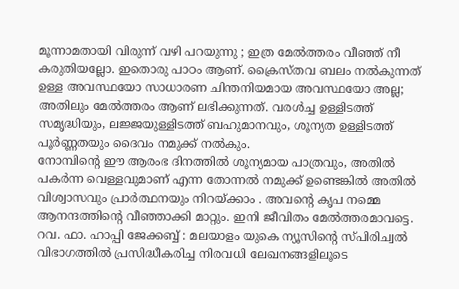മൂന്നാമതായി വിരുന്ന് വഴി പറയുന്നു ; ഇത്ര മേൽത്തരം വീഞ്ഞ് നീ കരുതിയല്ലോ. ഇതൊരു പാഠം ആണ്. ക്രൈസ്തവ ബലം നൽകുന്നത് ഉള്ള അവസ്ഥയോ സാധാരണ ചിന്തനിയമായ അവസ്ഥയോ അല്ല; അതിലും മേൽത്തരം ആണ് ലഭിക്കുന്നത്. വരൾച്ച ഉള്ളിടത്ത് സമൃദ്ധിയും, ലജ്ജയുള്ളിടത്ത് ബഹുമാനവും, ശൂന്യത ഉള്ളിടത്ത് പൂർണ്ണതയും ദൈവം നമുക്ക് നൽകും.
നോമ്പിന്റെ ഈ ആരംഭ ദിനത്തിൽ ശൂന്യമായ പാത്രവും, അതിൽ പകർന്ന വെള്ളവുമാണ് എന്ന തോന്നൽ നമുക്ക് ഉണ്ടെങ്കിൽ അതിൽ വിശ്വാസവും പ്രാർത്ഥനയും നിറയ്ക്കാം . അവന്റെ കൃപ നമ്മെ ആനന്ദത്തിന്റെ വീഞ്ഞാക്കി മാറ്റും. ഇനി ജീവിതം മേൽത്തരമാവട്ടെ.
റവ. ഫാ. ഹാപ്പി ജേക്കബ്ബ് : മലയാളം യുകെ ന്യൂസിന്റെ സ്പിരിച്വൽ വിഭാഗത്തിൽ പ്രസിദ്ധീകരിച്ച നിരവധി ലേഖനങ്ങളിലൂടെ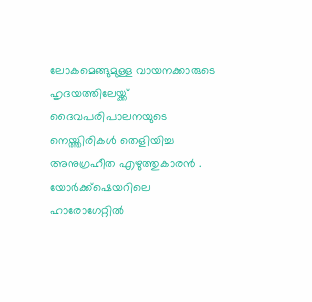ലോകമെങ്ങുമുള്ള വായനക്കാരുടെ ഹൃദയത്തിലേയ്ക്ക് ദൈവപരിപാലനയുടെ നെയ്ത്തിരികൾ തെളിയിച്ച അനുഗ്രഹീത എഴുത്തുകാരൻ . യോർക്ക്ഷെയറിലെ ഹാരോഗേറ്റിൽ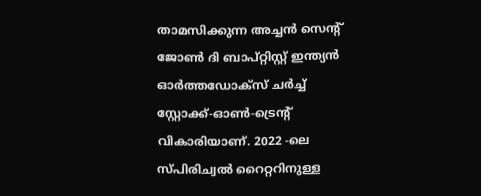താമസിക്കുന്ന അച്ചൻ സെന്റ് ജോൺ ദി ബാപ്റ്റിസ്റ്റ് ഇന്ത്യൻ ഓർത്തഡോക്സ് ചർച്ച് സ്റ്റോക്ക്-ഓൺ-ട്രെന്റ് വികാരിയാണ്. 2022 -ലെ സ്പിരിച്വൽ റൈറ്ററിനുള്ള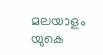മലയാളം യുകെ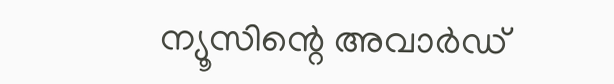ന്യൂസിന്റെ അവാർഡ്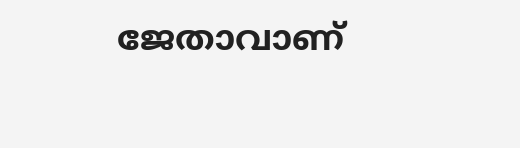ജേതാവാണ്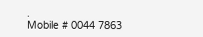.
Mobile # 0044 7863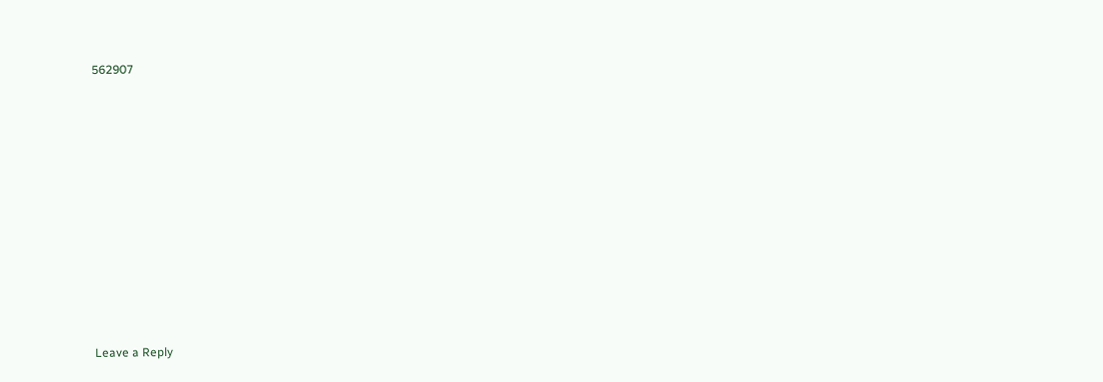562907











Leave a Reply